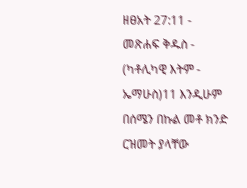ዘፀአት 27:11 - መጽሐፍ ቅዱስ - (ካቶሊካዊ እትም - ኤማሁስ)11 እንዲሁም በሰሜን በኩል መቶ ክንድ ርዝመት ያላቸው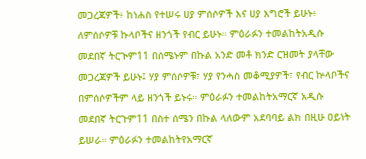መጋረጃዎች፥ ከነሐስ የተሠሩ ሀያ ምሰሶዎች እና ሀያ እግሮች ይሁኑ፥ ለምሰሶዎቹ ኩላቦችና ዘንጎች የብር ይሁኑ። ምዕራፉን ተመልከትአዲሱ መደበኛ ትርጒም11 በሰሜኑም በኩል አንድ መቶ ክንድ ርዝመት ያላቸው መጋረጃዎች ይሁኑ፤ ሃያ ምሰሶዎቹ፣ ሃያ የንሓስ መቆሚያዎች፣ የብር ኵላቦችና በምሰሶዎችም ላይ ዘንጎች ይኑሩ። ምዕራፉን ተመልከትአማርኛ አዲሱ መደበኛ ትርጉም11 በስተ ሰሜን በኩል ላለውም አደባባይ ልክ በዚሁ ዐይነት ይሠራ። ምዕራፉን ተመልከትየአማርኛ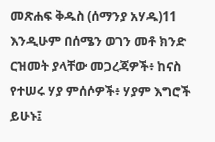መጽሐፍ ቅዱስ (ሰማንያ አሃዱ)11 እንዲሁም በሰሜን ወገን መቶ ክንድ ርዝመት ያላቸው መጋረጃዎች፥ ከናስ የተሠሩ ሃያ ምሰሶዎች፥ ሃያም እግሮች ይሁኑ፤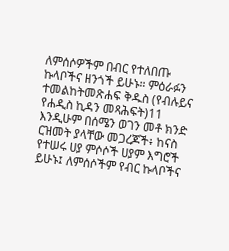ለምሰሶዎችም በብር የተለበጡ ኩላቦችና ዘንጎች ይሁኑ። ምዕራፉን ተመልከትመጽሐፍ ቅዱስ (የብሉይና የሐዲስ ኪዳን መጻሕፍት)11 እንዲሁም በሰሜን ወገን መቶ ክንድ ርዝመት ያላቸው መጋረጆች፥ ከናስ የተሠሩ ሀያ ምሶሶች ሀያም እግሮች ይሁኑ፤ ለምሰሶችም የብር ኩላቦችና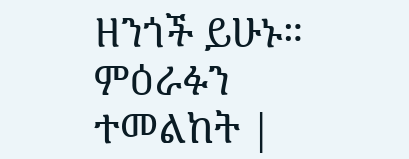ዘንጎች ይሁኑ። ምዕራፉን ተመልከት |